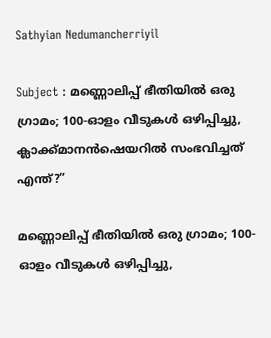Sathyian Nedumancherriyil

Subject : മണ്ണൊലിപ്പ് ഭീതിയിൽ ഒരു ഗ്രാമം; 100-ഓളം വീടുകൾ ഒഴിപ്പിച്ചു, ക്ലാക്ക്മാനൻഷെയറിൽ സംഭവിച്ചത് എന്ത്?”

മണ്ണൊലിപ്പ് ഭീതിയിൽ ഒരു ഗ്രാമം; 100-ഓളം വീടുകൾ ഒഴിപ്പിച്ചു,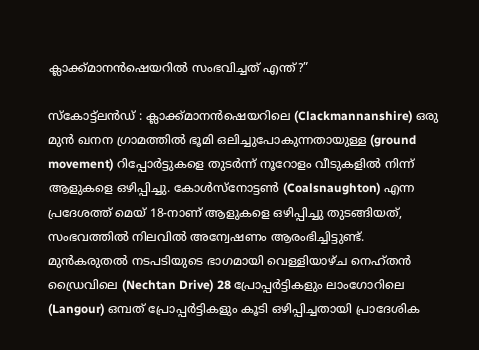ക്ലാക്ക്മാനൻഷെയറിൽ സംഭവിച്ചത് എന്ത്?”

സ്കോട്ട്‌ലൻഡ് : ക്ലാക്ക്മാനൻഷെയറിലെ (Clackmannanshire) ഒരു മുൻ ഖനന ഗ്രാമത്തിൽ ഭൂമി ഒലിച്ചുപോകുന്നതായുള്ള (ground movement) റിപ്പോർട്ടുകളെ തുടർന്ന് നൂറോളം വീടുകളിൽ നിന്ന് ആളുകളെ ഒഴിപ്പിച്ചു. കോൾസ്നോട്ടൺ (Coalsnaughton) എന്ന പ്രദേശത്ത് മെയ് 18-നാണ് ആളുകളെ ഒഴിപ്പിച്ചു തുടങ്ങിയത്, സംഭവത്തിൽ നിലവിൽ അന്വേഷണം ആരംഭിച്ചിട്ടുണ്ട്. മുൻകരുതൽ നടപടിയുടെ ഭാഗമായി വെള്ളിയാഴ്ച നെഹ്തൻ ഡ്രൈവിലെ (Nechtan Drive) 28 പ്രോപ്പർട്ടികളും ലാംഗോറിലെ (Langour) ഒമ്പത് പ്രോപ്പർട്ടികളും കൂടി ഒഴിപ്പിച്ചതായി പ്രാദേശിക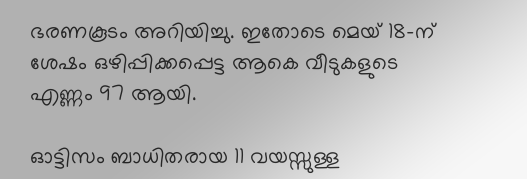ഭരണകൂടം അറിയിച്ചു. ഇതോടെ മെയ് 18-ന് ശേഷം ഒഴിപ്പിക്കപ്പെട്ട ആകെ വീടുകളുടെ എണ്ണം 97 ആയി.

ഓട്ടിസം ബാധിതരായ 11 വയസ്സുള്ള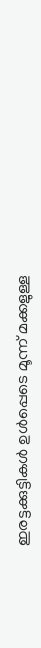ഇരട്ടക്കുട്ടികൾ ഉൾപ്പെടെ മൂന്ന് മക്കളുള്ള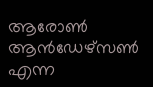ആരോൺ ആൻഡേഴ്സൺ എന്ന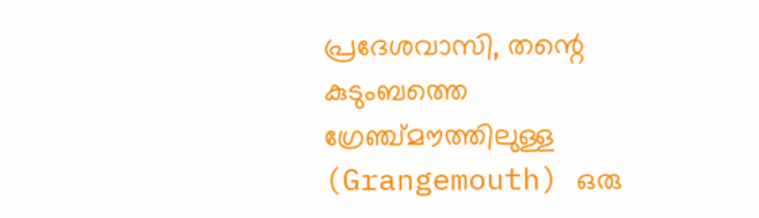പ്രദേശവാസി, തന്റെ കുടുംബത്തെ ഗ്രേഞ്ച്മൗത്തിലുള്ള (Grangemouth) ഒരു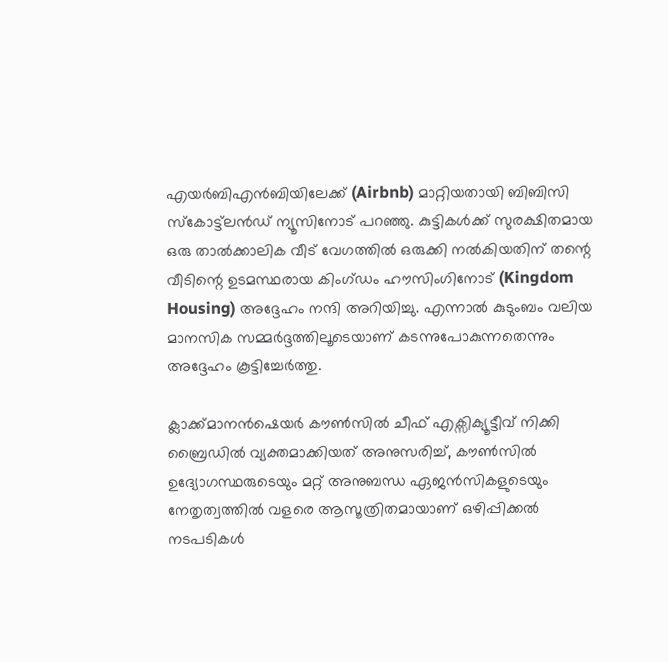എയർബിഎൻബിയിലേക്ക് (Airbnb) മാറ്റിയതായി ബിബിസി സ്കോട്ട്‌ലൻഡ് ന്യൂസിനോട് പറഞ്ഞു. കുട്ടികൾക്ക് സുരക്ഷിതമായ ഒരു താൽക്കാലിക വീട് വേഗത്തിൽ ഒരുക്കി നൽകിയതിന് തന്റെ വീടിന്റെ ഉടമസ്ഥരായ കിംഗ്ഡം ഹൗസിംഗിനോട് (Kingdom Housing) അദ്ദേഹം നന്ദി അറിയിച്ചു. എന്നാൽ കുടുംബം വലിയ മാനസിക സമ്മർദ്ദത്തിലൂടെയാണ് കടന്നുപോകുന്നതെന്നും അദ്ദേഹം കൂട്ടിച്ചേർത്തു.

ക്ലാക്ക്മാനൻഷെയർ കൗൺസിൽ ചീഫ് എക്സിക്യൂട്ടീവ് നിക്കി ബ്രൈഡിൽ വ്യക്തമാക്കിയത് അനുസരിച്ച്, കൗൺസിൽ ഉദ്യോഗസ്ഥരുടെയും മറ്റ് അനുബന്ധ ഏജൻസികളുടെയും നേതൃത്വത്തിൽ വളരെ ആസൂത്രിതമായാണ് ഒഴിപ്പിക്കൽ നടപടികൾ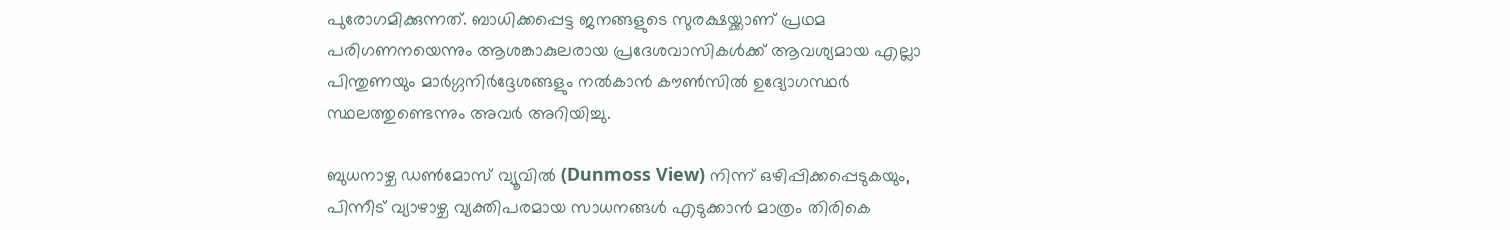പുരോഗമിക്കുന്നത്. ബാധിക്കപ്പെട്ട ജനങ്ങളുടെ സുരക്ഷയ്ക്കാണ് പ്രഥമ പരിഗണനയെന്നും ആശങ്കാകുലരായ പ്രദേശവാസികൾക്ക് ആവശ്യമായ എല്ലാ പിന്തുണയും മാർഗ്ഗനിർദ്ദേശങ്ങളും നൽകാൻ കൗൺസിൽ ഉദ്യോഗസ്ഥർ സ്ഥലത്തുണ്ടെന്നും അവർ അറിയിച്ചു.

ബുധനാഴ്ച ഡൺമോസ് വ്യൂവിൽ (Dunmoss View) നിന്ന് ഒഴിപ്പിക്കപ്പെടുകയും, പിന്നീട് വ്യാഴാഴ്ച വ്യക്തിപരമായ സാധനങ്ങൾ എടുക്കാൻ മാത്രം തിരികെ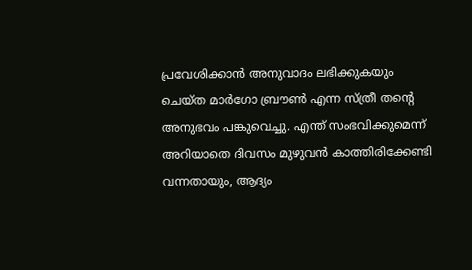പ്രവേശിക്കാൻ അനുവാദം ലഭിക്കുകയും ചെയ്ത മാർഗോ ബ്രൗൺ എന്ന സ്ത്രീ തന്റെ അനുഭവം പങ്കുവെച്ചു. എന്ത് സംഭവിക്കുമെന്ന് അറിയാതെ ദിവസം മുഴുവൻ കാത്തിരിക്കേണ്ടി വന്നതായും, ആദ്യം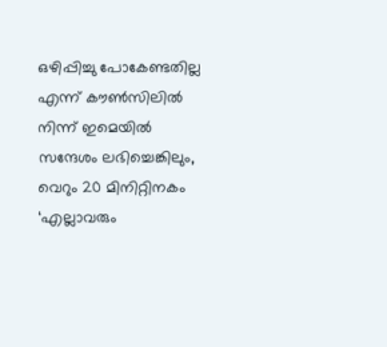ഒഴിപ്പിച്ചു പോകേണ്ടതില്ല എന്ന് കൗൺസിലിൽ നിന്ന് ഇമെയിൽ സന്ദേശം ലഭിച്ചെങ്കിലും, വെറും 20 മിനിറ്റിനകം ‘എല്ലാവരും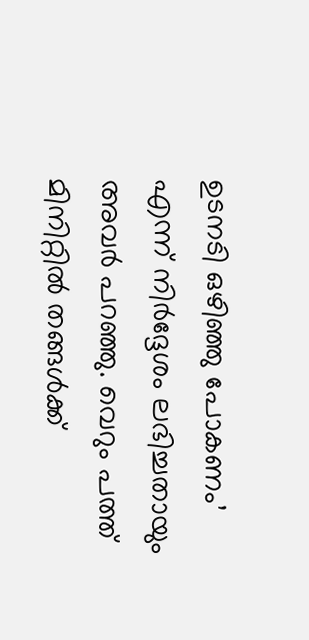ഉടനടി ഒഴിഞ്ഞു പോകണം’ എന്ന് നിർദ്ദേശം ലഭിച്ചതായും അവർ പറഞ്ഞു. വെറും പത്ത് മിനിറ്റിൽ തങ്ങൾക്ക്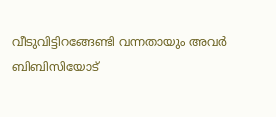വീടുവിട്ടിറങ്ങേണ്ടി വന്നതായും അവർ ബിബിസിയോട്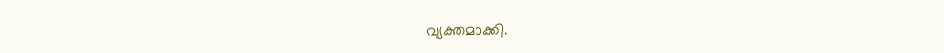വ്യക്തമാക്കി.